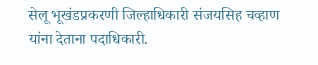सेलू भूखंडप्रकरणी जिल्हाधिकारी संजयसिह चव्हाण यांना देताना पदाधिकारी.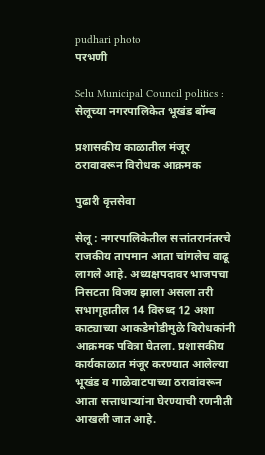pudhari photo
परभणी

Selu Municipal Council politics : सेलूच्या नगरपालिकेत भूखंड बॉम्ब

प्रशासकीय काळातील मंजूर ठरावावरून विरोधक आक्रमक

पुढारी वृत्तसेवा

सेलू : नगरपालिकेतील सत्तांतरानंतरचे राजकीय तापमान आता चांगलेच वाढू लागले आहे. अध्यक्षपदावर भाजपचा निसटता विजय झाला असला तरी सभागृहातील 14 विरुध्द 12 अशा काट्याच्या आकडेमोडीमुळे विरोधकांनी आक्रमक पवित्रा घेतला. प्रशासकीय कार्यकाळात मंजूर करण्यात आलेल्या भूखंड व गाळेवाटपाच्या ठरावांवरून आता सत्ताधाऱ्यांना घेरण्याची रणनीती आखली जात आहे.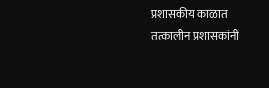प्रशासकीय काळात तत्कालीन प्रशासकांनी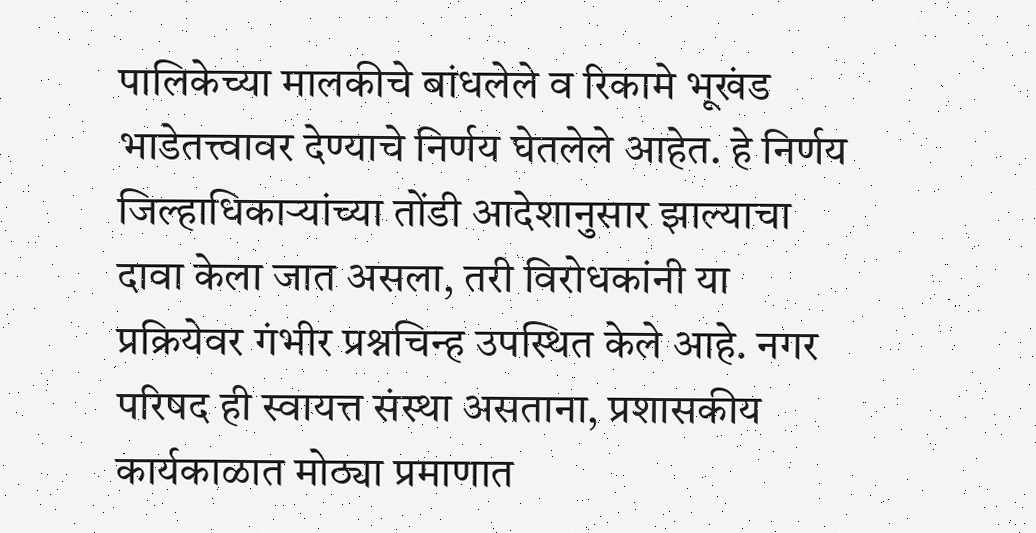पालिकेच्या मालकीचे बांधलेले व रिकामे भूखंड भाडेतत्त्वावर देण्याचे निर्णय घेतलेले आहेत. हे निर्णय जिल्हाधिकाऱ्यांच्या तोंडी आदेशानुसार झाल्याचा दावा केला जात असला, तरी विरोधकांनी या प्रक्रियेवर गंभीर प्रश्नचिन्ह उपस्थित केले आहे. नगर परिषद ही स्वायत्त संस्था असताना, प्रशासकीय कार्यकाळात मोठ्या प्रमाणात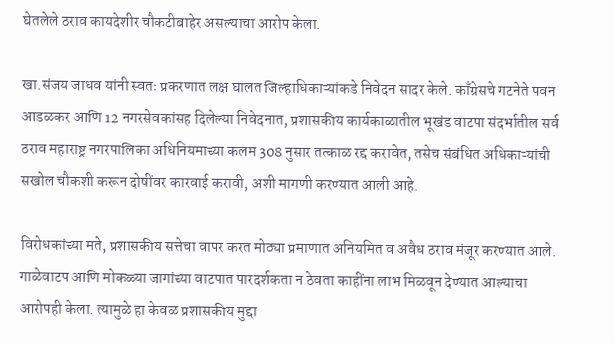घेतलेले ठराव कायदेशीर चौकटीबाहेर असल्याचा आरोप केला.

खा.संजय जाधव यांनी स्वतः प्रकरणात लक्ष घालत जिल्हाधिकाऱ्यांकडे निवेदन सादर केले. काँग्रेसचे गटनेते पवन आडळकर आणि 12 नगरसेवकांसह दिलेल्या निवेदनात, प्रशासकीय कार्यकाळातील भूखंड वाटपा संदर्भातील सर्व ठराव महाराष्ट्र नगरपालिका अधिनियमाच्या कलम 308 नुसार तत्काळ रद्द करावेत, तसेच संबंधित अधिकाऱ्यांची सखोल चौकशी करून दोषींवर कारवाई करावी, अशी मागणी करण्यात आली आहे.

विरोधकांच्या मते, प्रशासकीय सत्तेचा वापर करत मोठ्या प्रमाणात अनियमित व अवैध ठराव मंजूर करण्यात आले. गाळेवाटप आणि मोकळ्या जागांच्या वाटपात पारदर्शकता न ठेवता काहींना लाभ मिळवून देण्यात आल्याचा आरोपही केला. त्यामुळे हा केवळ प्रशासकीय मुद्दा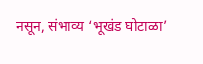नसून, संभाव्य ‌‘भूखंड घोटाळा‌’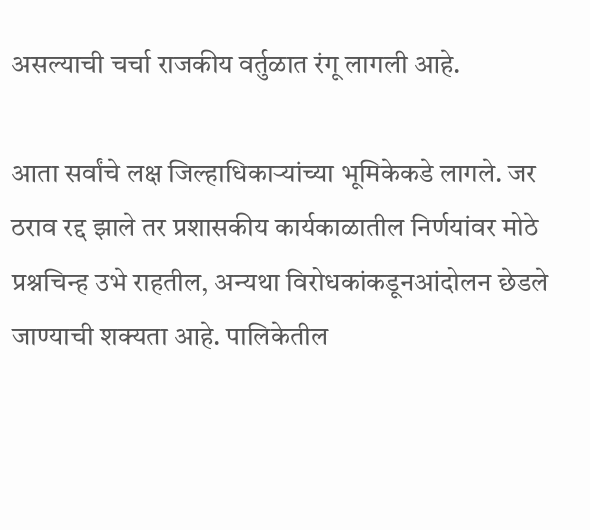असल्याची चर्चा राजकीय वर्तुळात रंगू लागली आहे.

आता सर्वांचे लक्ष जिल्हाधिकाऱ्यांच्या भूमिकेकडे लागले. जर ठराव रद्द झाले तर प्रशासकीय कार्यकाळातील निर्णयांवर मोठे प्रश्नचिन्ह उभे राहतील, अन्यथा विरोधकांकडूनआंदोलन छेडले जाण्याची शक्यता आहे. पालिकेतील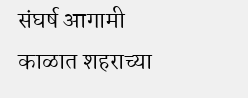संघर्ष आगामी काळात शहराच्या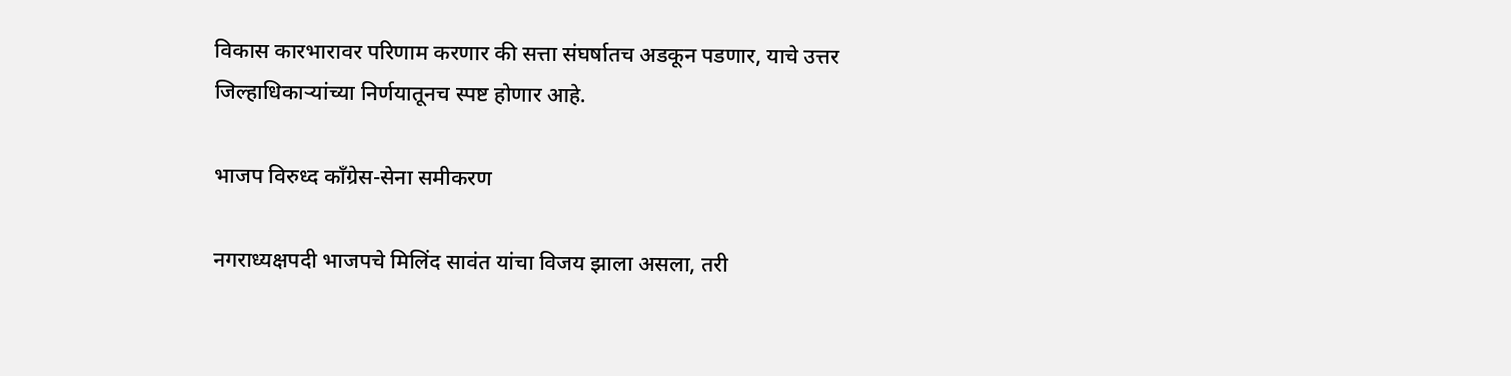विकास कारभारावर परिणाम करणार की सत्ता संघर्षातच अडकून पडणार, याचे उत्तर जिल्हाधिकाऱ्यांच्या निर्णयातूनच स्पष्ट होणार आहे.

भाजप विरुध्द काँग्रेस-सेना समीकरण

नगराध्यक्षपदी भाजपचे मिलिंद सावंत यांचा विजय झाला असला, तरी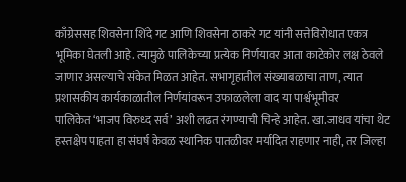काँग्रेससह शिवसेना शिंदे गट आणि शिवसेना ठाकरे गट यांनी सत्तेविरोधात एकत्र भूमिका घेतली आहे. त्यामुळे पालिकेच्या प्रत्येक निर्णयावर आता काटेकोर लक्ष ठेवले जाणार असल्याचे संकेत मिळत आहेत. सभागृहातील संख्याबळाचा ताण, त्यात प्रशासकीय कार्यकाळातील निर्णयांवरून उफाळलेला वाद या पार्श्वभूमीवर पालिकेत ‌‘भाजप विरुध्द सर्व‌’ अशी लढत रंगण्याची चिन्हे आहेत. खा.जाधव यांचा थेट हस्तक्षेप पाहता हा संघर्ष केवळ स्थानिक पातळीवर मर्यादित राहणार नाही, तर जिल्हा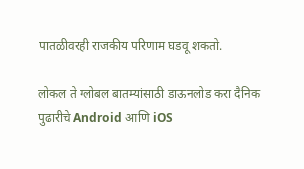पातळीवरही राजकीय परिणाम घडवू शकतो.

लोकल ते ग्लोबल बातम्यांसाठी डाऊनलोड करा दैनिक पुढारीचे Android आणि iOS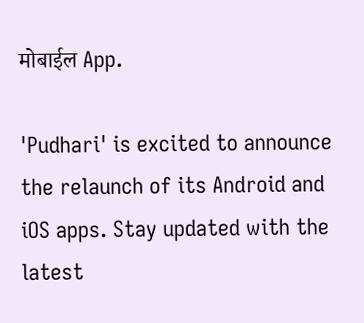मोबाईल App.

'Pudhari' is excited to announce the relaunch of its Android and iOS apps. Stay updated with the latest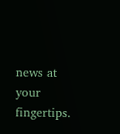news at your fingertips.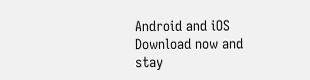Android and iOS Download now and stay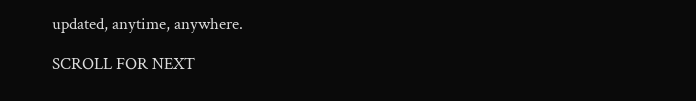updated, anytime, anywhere.

SCROLL FOR NEXT